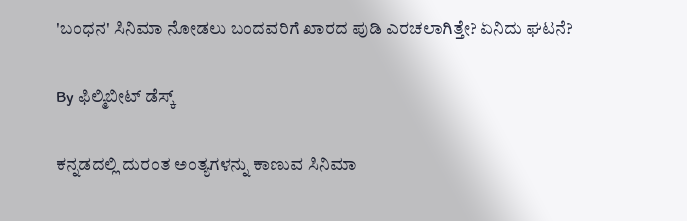'ಬಂಧನ' ಸಿನಿಮಾ ನೋಡಲು ಬಂದವರಿಗೆ ಖಾರದ ಪುಡಿ ಎರಚಲಾಗಿತ್ತೇ? ಏನಿದು ಘಟನೆ?

By ಫಿಲ್ಮಿಬೀಟ್ ಡೆಸ್ಕ್

ಕನ್ನಡದಲ್ಲಿ ದುರಂತ ಅಂತ್ಯಗಳನ್ನು ಕಾಣುವ ಸಿನಿಮಾ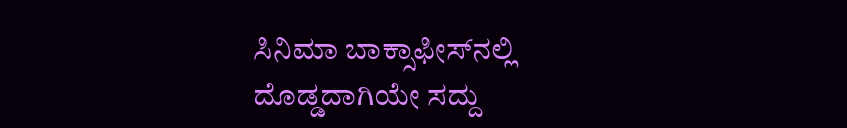ಸಿನಿಮಾ ಬಾಕ್ಸಾಫೀಸ್‌ನಲ್ಲಿ ದೊಡ್ಡದಾಗಿಯೇ ಸದ್ದು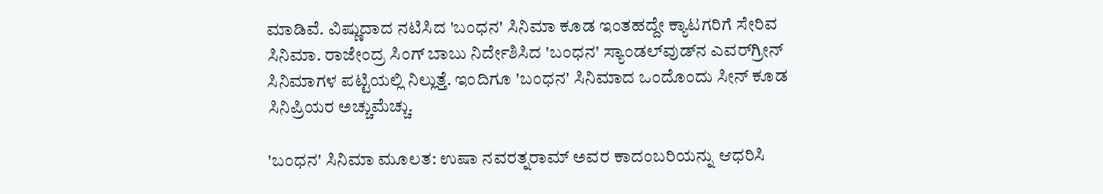ಮಾಡಿವೆ. ವಿಷ್ಣುದಾದ ನಟಿಸಿದ 'ಬಂಧನ' ಸಿನಿಮಾ ಕೂಡ ಇಂತಹದ್ದೇ ಕ್ಯಾಟಗರಿಗೆ ಸೇರಿವ ಸಿನಿಮಾ. ರಾಜೇಂದ್ರ ಸಿಂಗ್ ಬಾಬು ನಿರ್ದೇಶಿಸಿದ 'ಬಂಧನ' ಸ್ಯಾಂಡಲ್‌ವುಡ್‌ನ ಎವರ್‌ಗ್ರೀನ್ ಸಿನಿಮಾಗಳ ಪಟ್ಟಿಯಲ್ಲಿ ನಿಲ್ಲುತ್ತೆ. ಇಂದಿಗೂ 'ಬಂಧನ' ಸಿನಿಮಾದ ಒಂದೊಂದು ಸೀನ್ ಕೂಡ ಸಿನಿಪ್ರಿಯರ ಅಚ್ಚುಮೆಚ್ಚು.

'ಬಂಧನ' ಸಿನಿಮಾ ಮೂಲತ: ಉಷಾ ನವರತ್ನರಾಮ್ ಅವರ ಕಾದಂಬರಿಯನ್ನು ಆಧರಿಸಿ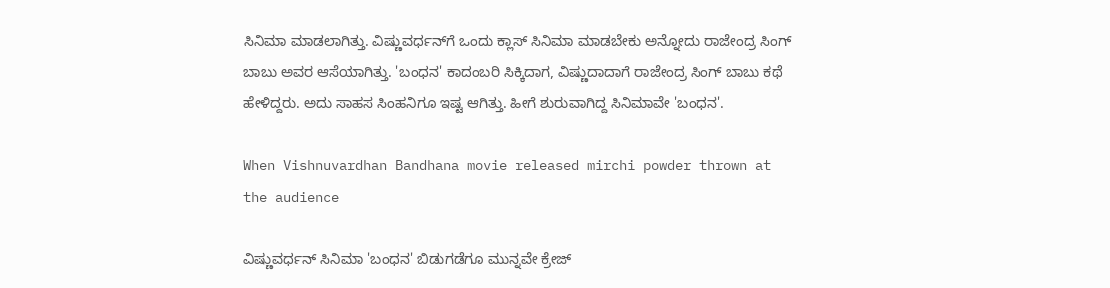ಸಿನಿಮಾ ಮಾಡಲಾಗಿತ್ತು. ವಿಷ್ಣುವರ್ಧನ್‌ಗೆ ಒಂದು ಕ್ಲಾಸ್ ಸಿನಿಮಾ ಮಾಡಬೇಕು ಅನ್ನೋದು ರಾಜೇಂದ್ರ ಸಿಂಗ್ ಬಾಬು ಅವರ ಆಸೆಯಾಗಿತ್ತು. 'ಬಂಧನ' ಕಾದಂಬರಿ ಸಿಕ್ಕಿದಾಗ, ವಿಷ್ಣುದಾದಾಗೆ ರಾಜೇಂದ್ರ ಸಿಂಗ್ ಬಾಬು ಕಥೆ ಹೇಳಿದ್ದರು. ಅದು ಸಾಹಸ ಸಿಂಹನಿಗೂ ಇಷ್ಟ ಆಗಿತ್ತು. ಹೀಗೆ ಶುರುವಾಗಿದ್ದ ಸಿನಿಮಾವೇ 'ಬಂಧನ'.

When Vishnuvardhan Bandhana movie released mirchi powder thrown at the audience

ವಿಷ್ಣುವರ್ಧನ್ ಸಿನಿಮಾ 'ಬಂಧನ' ಬಿಡುಗಡೆಗೂ ಮುನ್ನವೇ ಕ್ರೇಜ್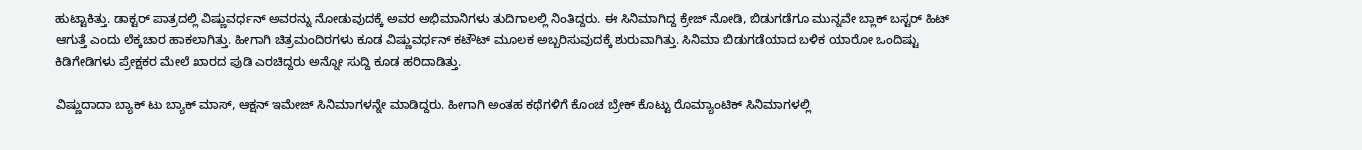ಹುಟ್ಟಾಕಿತ್ತು. ಡಾಕ್ಟರ್ ಪಾತ್ರದಲ್ಲಿ ವಿಷ್ಣುವರ್ಧನ್ ಅವರನ್ನು ನೋಡುವುದಕ್ಕೆ ಅವರ ಅಭಿಮಾನಿಗಳು ತುದಿಗಾಲಲ್ಲಿ ನಿಂತಿದ್ದರು. ಈ ಸಿನಿಮಾಗಿದ್ದ ಕ್ರೇಜ್ ನೋಡಿ, ಬಿಡುಗಡೆಗೂ ಮುನ್ನವೇ ಬ್ಲಾಕ್ ಬಸ್ಟರ್ ಹಿಟ್ ಆಗುತ್ತೆ ಎಂದು ಲೆಕ್ಕಚಾರ ಹಾಕಲಾಗಿತ್ತು. ಹೀಗಾಗಿ ಚಿತ್ರಮಂದಿರಗಳು ಕೂಡ ವಿಷ್ಣುವರ್ಧನ್ ಕಟೌಟ್ ಮೂಲಕ ಅಬ್ಬರಿಸುವುದಕ್ಕೆ ಶುರುವಾಗಿತ್ತು. ಸಿನಿಮಾ ಬಿಡುಗಡೆಯಾದ ಬಳಿಕ ಯಾರೋ ಒಂದಿಷ್ಟು ಕಿಡಿಗೇಡಿಗಳು ಪ್ರೇಕ್ಷಕರ ಮೇಲೆ ಖಾರದ ಪುಡಿ ಎರಚಿದ್ದರು ಅನ್ನೋ ಸುದ್ದಿ ಕೂಡ ಹರಿದಾಡಿತ್ತು.

ವಿಷ್ಣುದಾದಾ ಬ್ಯಾಕ್ ಟು ಬ್ಯಾಕ್ ಮಾಸ್, ಆಕ್ಷನ್ ಇಮೇಜ್‌ ಸಿನಿಮಾಗಳನ್ನೇ ಮಾಡಿದ್ದರು. ಹೀಗಾಗಿ ಅಂತಹ ಕಥೆಗಳಿಗೆ ಕೊಂಚ ಬ್ರೇಕ್ ಕೊಟ್ಟು ರೊಮ್ಯಾಂಟಿಕ್ ಸಿನಿಮಾಗಳಲ್ಲಿ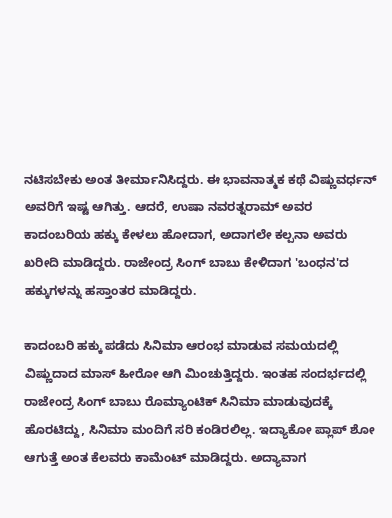ನಟಿಸಬೇಕು ಅಂತ ತೀರ್ಮಾನಿಸಿದ್ದರು. ಈ ಭಾವನಾತ್ಮಕ ಕಥೆ ವಿಷ್ಣುವರ್ಧನ್ ಅವರಿಗೆ ಇಷ್ಟ ಆಗಿತ್ತು. ಆದರೆ, ಉಷಾ ನವರತ್ನರಾಮ್ ಅವರ ಕಾದಂಬರಿಯ ಹಕ್ಕು ಕೇಳಲು ಹೋದಾಗ, ಅದಾಗಲೇ ಕಲ್ಪನಾ ಅವರು ಖರೀದಿ ಮಾಡಿದ್ದರು. ರಾಜೇಂದ್ರ ಸಿಂಗ್ ಬಾಬು ಕೇಳಿದಾಗ 'ಬಂಧನ'ದ ಹಕ್ಕುಗಳನ್ನು ಹಸ್ತಾಂತರ ಮಾಡಿದ್ದರು.

ಕಾದಂಬರಿ ಹಕ್ಕು ಪಡೆದು ಸಿನಿಮಾ ಆರಂಭ ಮಾಡುವ ಸಮಯದಲ್ಲಿ ವಿಷ್ಣುದಾದ ಮಾಸ್ ಹೀರೋ ಆಗಿ ಮಿಂಚುತ್ತಿದ್ದರು. ಇಂತಹ ಸಂದರ್ಭದಲ್ಲಿ ರಾಜೇಂದ್ರ ಸಿಂಗ್ ಬಾಬು ರೊಮ್ಯಾಂಟಿಕ್ ಸಿನಿಮಾ ಮಾಡುವುದಕ್ಕೆ ಹೊರಟಿದ್ದು, ಸಿನಿಮಾ ಮಂದಿಗೆ ಸರಿ ಕಂಡಿರಲಿಲ್ಲ. ಇದ್ಯಾಕೋ ಪ್ಲಾಪ್ ಶೋ ಆಗುತ್ತೆ ಅಂತ ಕೆಲವರು ಕಾಮೆಂಟ್ ಮಾಡಿದ್ದರು. ಅದ್ಯಾವಾಗ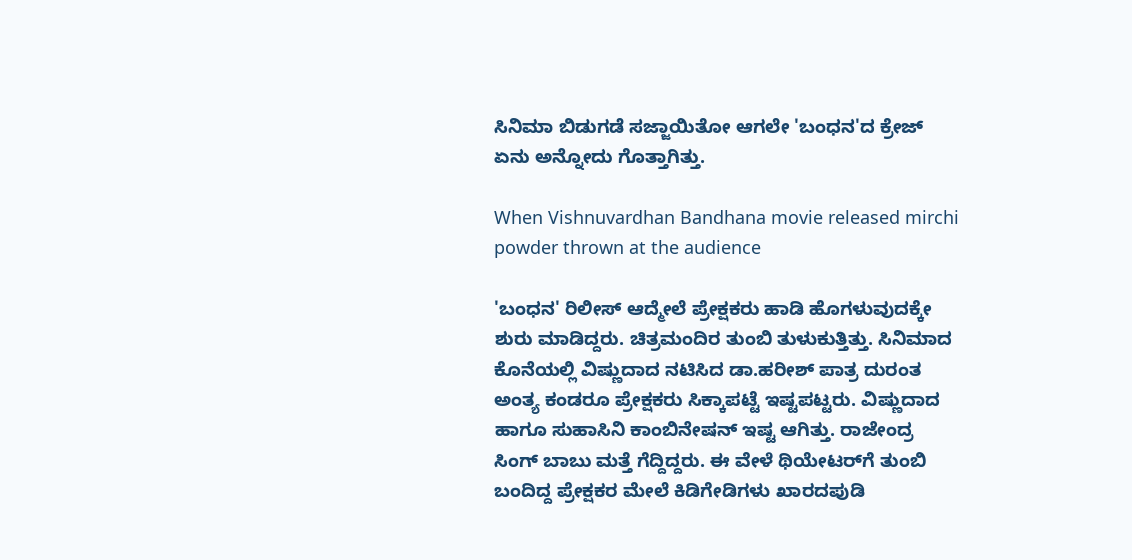ಸಿನಿಮಾ ಬಿಡುಗಡೆ ಸಜ್ಜಾಯಿತೋ ಆಗಲೇ 'ಬಂಧನ'ದ ಕ್ರೇಜ್ ಏನು ಅನ್ನೋದು ಗೊತ್ತಾಗಿತ್ತು.

When Vishnuvardhan Bandhana movie released mirchi powder thrown at the audience

'ಬಂಧನ' ರಿಲೀಸ್ ಆದ್ಮೇಲೆ ಪ್ರೇಕ್ಷಕರು ಹಾಡಿ ಹೊಗಳುವುದಕ್ಕೇ ಶುರು ಮಾಡಿದ್ದರು. ಚಿತ್ರಮಂದಿರ ತುಂಬಿ ತುಳುಕುತ್ತಿತ್ತು. ಸಿನಿಮಾದ ಕೊನೆಯಲ್ಲಿ ವಿಷ್ಣುದಾದ ನಟಿಸಿದ ಡಾ.ಹರೀಶ್ ಪಾತ್ರ ದುರಂತ ಅಂತ್ಯ ಕಂಡರೂ ಪ್ರೇಕ್ಷಕರು ಸಿಕ್ಕಾಪಟ್ಟೆ ಇಷ್ಟಪಟ್ಟರು. ವಿಷ್ಣುದಾದ ಹಾಗೂ ಸುಹಾಸಿನಿ ಕಾಂಬಿನೇಷನ್ ಇಷ್ಟ ಆಗಿತ್ತು. ರಾಜೇಂದ್ರ ಸಿಂಗ್ ಬಾಬು ಮತ್ತೆ ಗೆದ್ದಿದ್ದರು. ಈ ವೇಳೆ ಥಿಯೇಟರ್‌ಗೆ ತುಂಬಿ ಬಂದಿದ್ದ ಪ್ರೇಕ್ಷಕರ ಮೇಲೆ ಕಿಡಿಗೇಡಿಗಳು ಖಾರದಪುಡಿ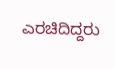ಎರಚಿದಿದ್ದರು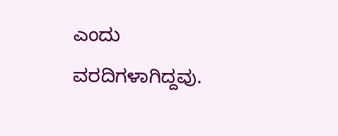ಎಂದು ವರದಿಗಳಾಗಿದ್ದವು.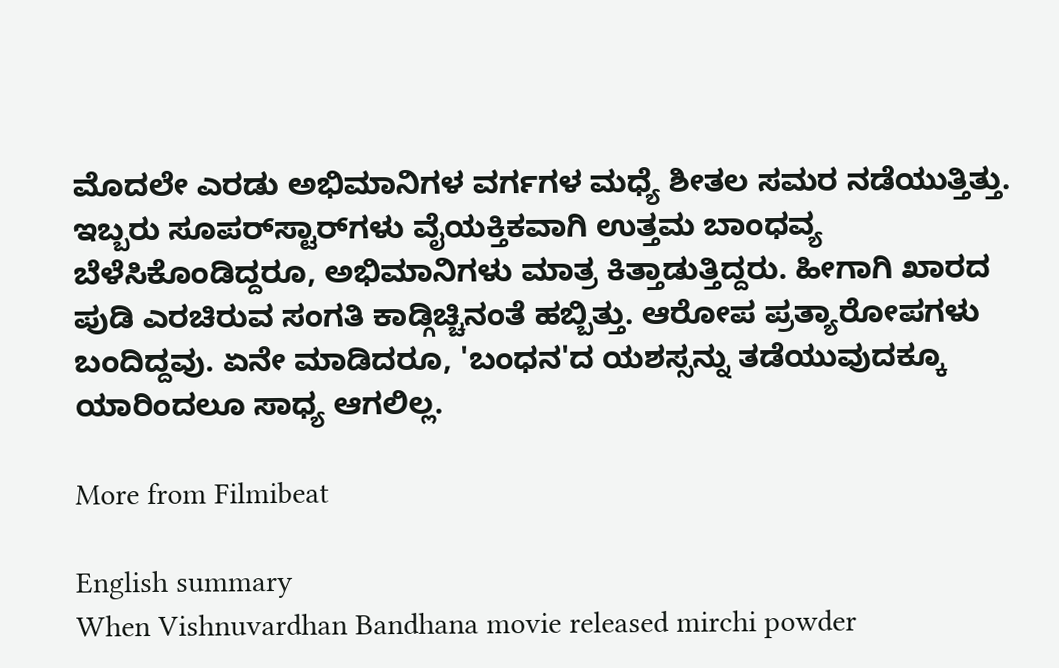ಮೊದಲೇ ಎರಡು ಅಭಿಮಾನಿಗಳ ವರ್ಗಗಳ ಮಧ್ಯೆ ಶೀತಲ ಸಮರ ನಡೆಯುತ್ತಿತ್ತು. ಇಬ್ಬರು ಸೂಪರ್‌ಸ್ಟಾರ್‌ಗಳು ವೈಯಕ್ತಿಕವಾಗಿ ಉತ್ತಮ ಬಾಂಧವ್ಯ ಬೆಳೆಸಿಕೊಂಡಿದ್ದರೂ, ಅಭಿಮಾನಿಗಳು ಮಾತ್ರ ಕಿತ್ತಾಡುತ್ತಿದ್ದರು. ಹೀಗಾಗಿ ಖಾರದ ಪುಡಿ ಎರಚಿರುವ ಸಂಗತಿ ಕಾಡ್ಗಿಚ್ಚಿನಂತೆ ಹಬ್ಬಿತ್ತು. ಆರೋಪ ಪ್ರತ್ಯಾರೋಪಗಳು ಬಂದಿದ್ದವು. ಏನೇ ಮಾಡಿದರೂ, 'ಬಂಧನ'ದ ಯಶಸ್ಸನ್ನು ತಡೆಯುವುದಕ್ಕೂ ಯಾರಿಂದಲೂ ಸಾಧ್ಯ ಆಗಲಿಲ್ಲ.

More from Filmibeat

English summary
When Vishnuvardhan Bandhana movie released mirchi powder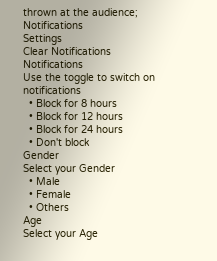thrown at the audience;
Notifications
Settings
Clear Notifications
Notifications
Use the toggle to switch on notifications
  • Block for 8 hours
  • Block for 12 hours
  • Block for 24 hours
  • Don't block
Gender
Select your Gender
  • Male
  • Female
  • Others
Age
Select your Age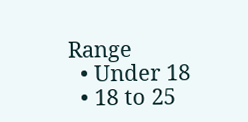Range
  • Under 18
  • 18 to 25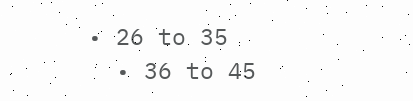• 26 to 35
  • 36 to 45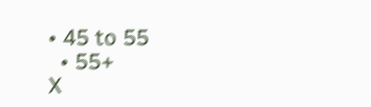• 45 to 55
  • 55+
X